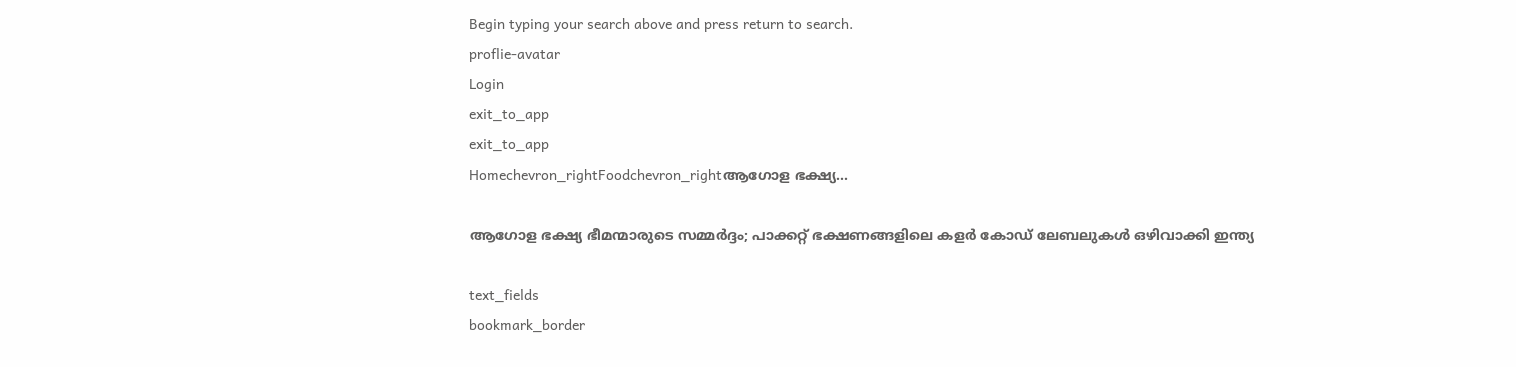Begin typing your search above and press return to search.
proflie-avatar
Login
exit_to_app
exit_to_app
Homechevron_rightFoodchevron_rightആഗോള ഭക്ഷ്യ...

ആഗോള ഭക്ഷ്യ ഭീമന്മാരുടെ സമ്മർദ്ദം; പാക്കറ്റ് ഭക്ഷണങ്ങളിലെ കളർ കോഡ് ലേബലുകൾ ഒഴിവാക്കി ഇന്ത്യ

text_fields
bookmark_border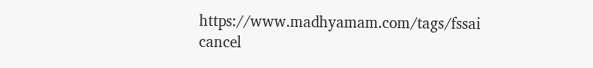https://www.madhyamam.com/tags/fssai
cancel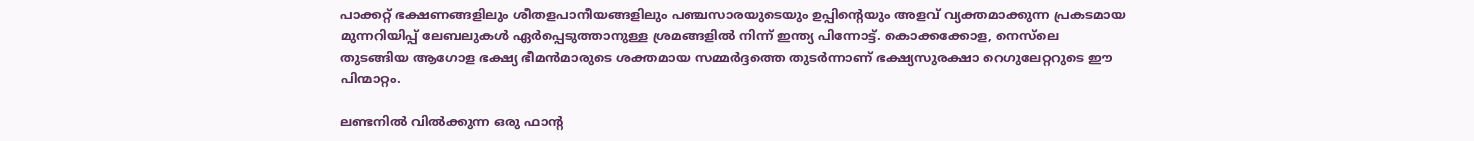പാക്കറ്റ് ഭക്ഷണങ്ങളിലും ശീതളപാനീയങ്ങളിലും പഞ്ചസാരയുടെയും ഉപ്പിന്റെയും അളവ് വ്യക്തമാക്കുന്ന പ്രകടമായ മുന്നറിയിപ്പ് ലേബലുകൾ ഏർപ്പെടുത്താനുള്ള ശ്രമങ്ങളിൽ നിന്ന് ഇന്ത്യ പിന്നോട്ട്. കൊക്കക്കോള, നെസ്‌ലെ തുടങ്ങിയ ആഗോള ഭക്ഷ്യ ഭീമൻമാരുടെ ശക്തമായ സമ്മർദ്ദത്തെ തുടർന്നാണ് ഭക്ഷ്യസുരക്ഷാ റെഗുലേറ്ററുടെ ഈ പിന്മാറ്റം.

ലണ്ടനിൽ വിൽക്കുന്ന ഒരു ഫാന്‍റ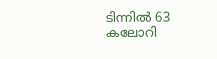ടിന്നിൽ 63 കലോറി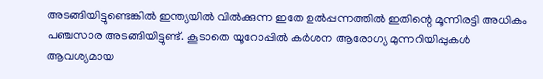അടങ്ങിയിട്ടുണ്ടെങ്കിൽ ഇന്ത്യയിൽ വിൽക്കുന്ന ഇതേ ഉൽപ്പന്നത്തിൽ ഇതിന്റെ മൂന്നിരട്ടി അധികം പഞ്ചസാര അടങ്ങിയിട്ടുണ്ട്. കൂടാതെ യൂറോപ്പിൽ കർശന ആരോഗ്യ മുന്നറിയിപ്പുകൾ ആവശ്യമായ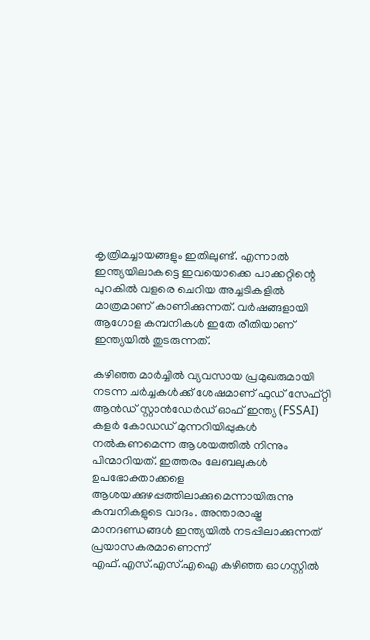കൃത്രിമച്ചായങ്ങളും ഇതിലുണ്ട്. എന്നാൽ ഇന്ത്യയിലാകട്ടെ ഇവയൊക്കെ പാക്കറ്റിന്റെ പുറകിൽ വളരെ ചെറിയ അച്ചടികളിൽ മാത്രമാണ് കാണിക്കുന്നത്. വർഷങ്ങളായി ആഗോള കമ്പനികൾ ഇതേ രീതിയാണ് ഇന്ത്യയിൽ തുടരുന്നത്.

കഴിഞ്ഞ മാർച്ചിൽ വ്യവസായ പ്രമുഖരുമായി നടന്ന ചർച്ചകൾക്ക് ശേഷമാണ് ഫുഡ് സേഫ്റ്റി ആൻഡ് സ്റ്റാൻഡേർഡ് ഓഫ് ഇന്ത്യ (FSSAI) കളർ കോഡഡ് മുന്നറിയിപ്പുകൾ നൽകണമെന്ന ആശയത്തിൽ നിന്നും പിന്മാറിയത്. ഇത്തരം ലേബലുകൾ ഉപഭോക്താക്കളെ ആശയക്കുഴപ്പത്തിലാക്കുമെന്നായിരുന്നു കമ്പനികളുടെ വാദം. അന്താരാഷ്ട്ര മാനദണ്ഡങ്ങൾ ഇന്ത്യയിൽ നടപ്പിലാക്കുന്നത് പ്രയാസകരമാണെന്ന് എഫ്.എസ്.എസ്.എഐ കഴിഞ്ഞ ഓഗസ്റ്റിൽ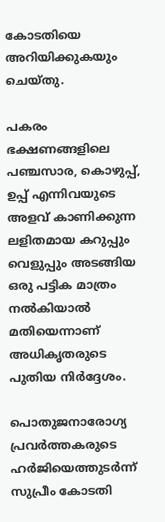കോടതിയെ അറിയിക്കുകയും ചെയ്തു.

പകരം ഭക്ഷണങ്ങളിലെ പഞ്ചസാര, കൊഴുപ്പ്, ഉപ്പ് എന്നിവയുടെ അളവ് കാണിക്കുന്ന ലളിതമായ കറുപ്പും വെളുപ്പും അടങ്ങിയ ഒരു പട്ടിക മാത്രം നൽകിയാൽ മതിയെന്നാണ് അധികൃതരുടെ പുതിയ നിർദ്ദേശം.

പൊതുജനാരോഗ്യ പ്രവർത്തകരുടെ ഹർജിയെത്തുടർന്ന് സുപ്രീം കോടതി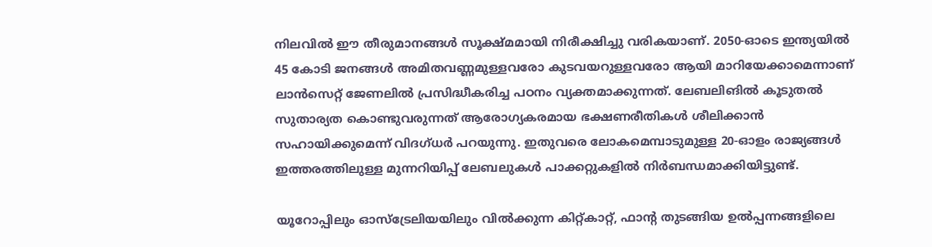നിലവിൽ ഈ തീരുമാനങ്ങൾ സൂക്ഷ്മമായി നിരീക്ഷിച്ചു വരികയാണ്. 2050-ഓടെ ഇന്ത്യയിൽ 45 കോടി ജനങ്ങൾ അമിതവണ്ണമുള്ളവരോ കുടവയറുള്ളവരോ ആയി മാറിയേക്കാമെന്നാണ് ലാൻസെറ്റ് ജേണലിൽ പ്രസിദ്ധീകരിച്ച പഠനം വ്യക്തമാക്കുന്നത്. ലേബലിങിൽ കൂടുതൽ സുതാര്യത കൊണ്ടുവരുന്നത് ആരോഗ്യകരമായ ഭക്ഷണരീതികൾ ശീലിക്കാൻ സഹായിക്കുമെന്ന് വിദഗ്ധർ പറയുന്നു. ഇതുവരെ ലോകമെമ്പാടുമുള്ള 20-ഓളം രാജ്യങ്ങൾ ഇത്തരത്തിലുള്ള മുന്നറിയിപ്പ് ലേബലുകൾ പാക്കറ്റുകളിൽ നിർബന്ധമാക്കിയിട്ടുണ്ട്.

യൂറോപ്പിലും ഓസ്ട്രേലിയയിലും വിൽക്കുന്ന കിറ്റ്കാറ്റ്, ഫാന്‍റ തുടങ്ങിയ ഉൽപ്പന്നങ്ങളിലെ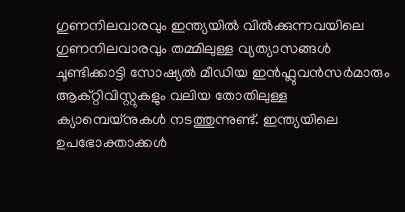ഗുണനിലവാരവും ഇന്ത്യയിൽ വിൽക്കുന്നവയിലെ ഗുണനിലവാരവും തമ്മിലുള്ള വ്യത്യാസങ്ങൾ ചൂണ്ടിക്കാട്ടി സോഷ്യൽ മീഡിയ ഇൻഫ്ലുവൻസർമാരും ആക്റ്റിവിസ്റ്റുകളും വലിയ തോതിലുള്ള ക്യാമ്പെയ്നുകൾ നടത്തുന്നുണ്ട്. ഇന്ത്യയിലെ ഉപഭോക്താക്കൾ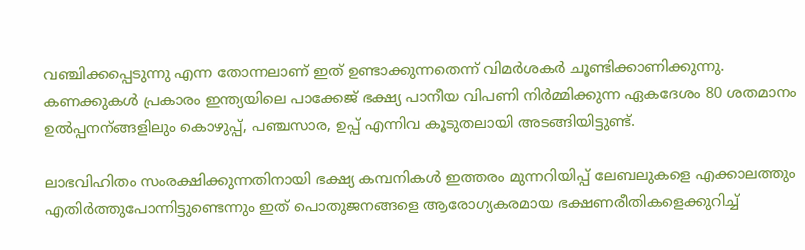വഞ്ചിക്കപ്പെടുന്നു എന്ന തോന്നലാണ് ഇത് ഉണ്ടാക്കുന്നതെന്ന് വിമർശകർ ചൂണ്ടിക്കാണിക്കുന്നു. കണക്കുകൾ പ്രകാരം ഇന്ത്യയിലെ പാക്കേജ് ഭക്ഷ്യ പാനീയ വിപണി നിർമ്മിക്കുന്ന ഏകദേശം 80 ശതമാനം ഉൽപ്പനന്ങ്ങളിലും കൊഴുപ്പ്, പഞ്ചസാര, ഉപ്പ് എന്നിവ കൂടുതലായി അടങ്ങിയിട്ടുണ്ട്.

ലാഭവിഹിതം സംരക്ഷിക്കുന്നതിനായി ഭക്ഷ്യ കമ്പനികൾ ഇത്തരം മുന്നറിയിപ്പ് ലേബലുകളെ എക്കാലത്തും എതിർത്തുപോന്നിട്ടുണ്ടെന്നും ഇത് പൊതുജനങ്ങളെ ആരോഗ്യകരമായ ഭക്ഷണരീതികളെക്കുറിച്ച്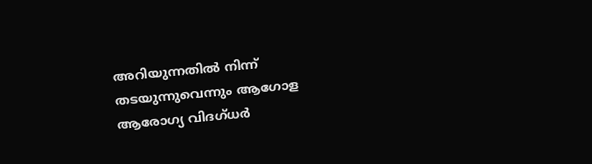അറിയുന്നതിൽ നിന്ന് തടയുന്നുവെന്നും ആഗോള ആരോഗ്യ വിദഗ്ധർ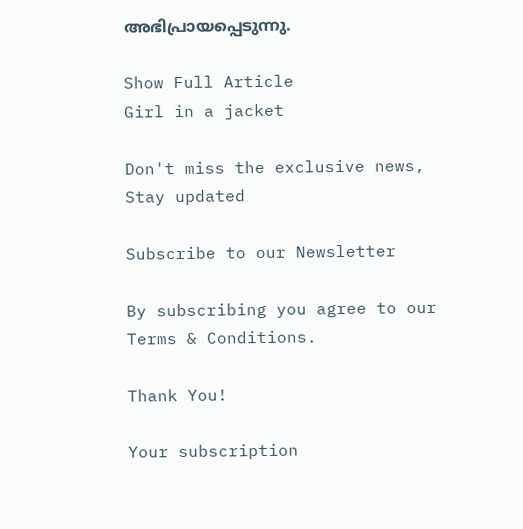അഭിപ്രായപ്പെടുന്നു.

Show Full Article
Girl in a jacket

Don't miss the exclusive news, Stay updated

Subscribe to our Newsletter

By subscribing you agree to our Terms & Conditions.

Thank You!

Your subscription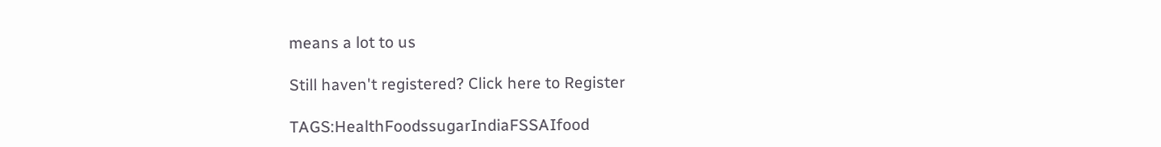means a lot to us

Still haven't registered? Click here to Register

TAGS:HealthFoodssugarIndiaFSSAIfood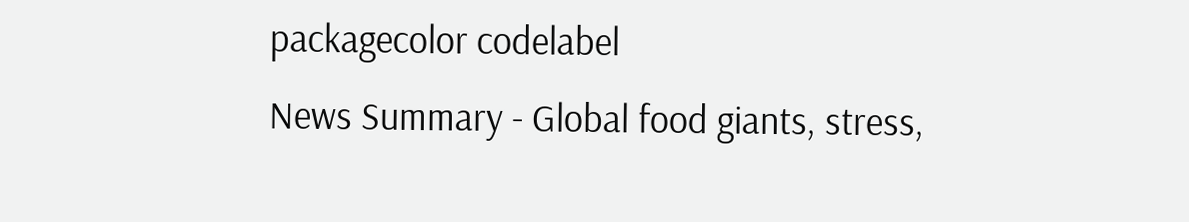packagecolor codelabel
News Summary - Global food giants, stress,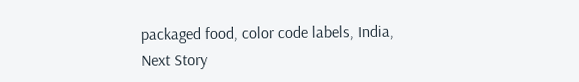packaged food, color code labels, India,
Next Story